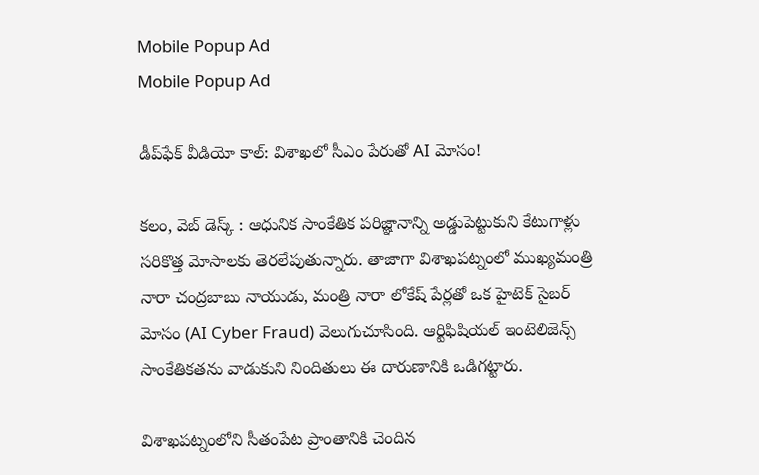Mobile Popup Ad
Mobile Popup Ad

డీప్‌ఫేక్ వీడియో కాల్: విశాఖలో సీఎం పేరుతో AI మోసం!

కలం, వెబ్ డెస్క్ : ఆధునిక సాంకేతిక పరిజ్ఞానాన్ని అడ్డుపెట్టుకుని కేటుగాళ్లు సరికొత్త మోసాలకు తెరలేపుతున్నారు. తాజాగా విశాఖపట్నంలో ముఖ్యమంత్రి నారా చంద్రబాబు నాయుడు, మంత్రి నారా లోకేష్ పేర్లతో ఒక హైటెక్ సైబర్ మోసం (AI Cyber Fraud) వెలుగుచూసింది. ఆర్టిఫిషియల్ ఇంటెలిజెన్స్ సాంకేతికతను వాడుకుని నిందితులు ఈ దారుణానికి ఒడిగట్టారు.

విశాఖపట్నంలోని సీతంపేట ప్రాంతానికి చెందిన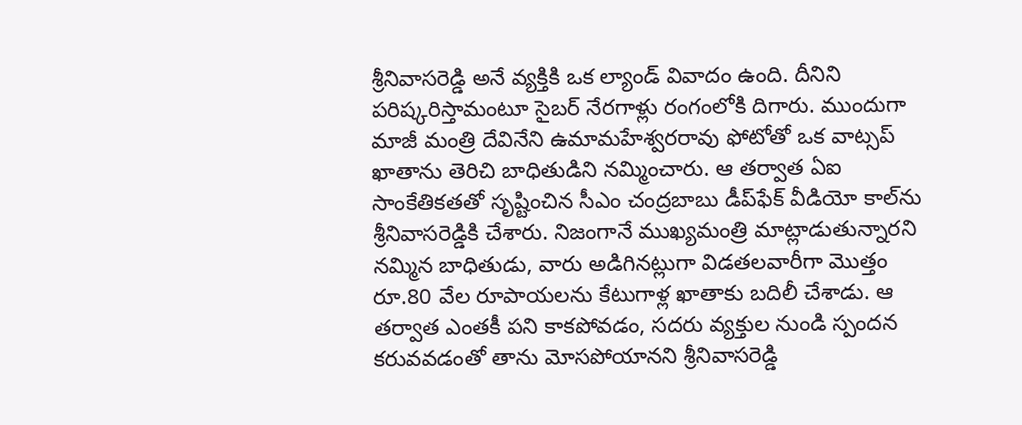శ్రీనివాసరెడ్డి అనే వ్యక్తికి ఒక ల్యాండ్ వివాదం ఉంది. దీనిని పరిష్కరిస్తామంటూ సైబర్ నేరగాళ్లు రంగంలోకి దిగారు. ముందుగా మాజీ మంత్రి దేవినేని ఉమామహేశ్వరరావు ఫోటోతో ఒక వాట్సప్ ఖాతాను తెరిచి బాధితుడిని నమ్మించారు. ఆ తర్వాత ఏఐ సాంకేతికతతో సృష్టించిన సీఎం చంద్రబాబు డీప్‌ఫేక్ వీడియో కాల్‌ను శ్రీనివాసరెడ్డికి చేశారు. నిజంగానే ముఖ్యమంత్రి మాట్లాడుతున్నారని నమ్మిన బాధితుడు, వారు అడిగినట్లుగా విడతలవారీగా మొత్తం రూ.80 వేల రూపాయలను కేటుగాళ్ల ఖాతాకు బదిలీ చేశాడు. ఆ తర్వాత ఎంతకీ పని కాకపోవడం, సదరు వ్యక్తుల నుండి స్పందన కరువవడంతో తాను మోసపోయానని శ్రీనివాసరెడ్డి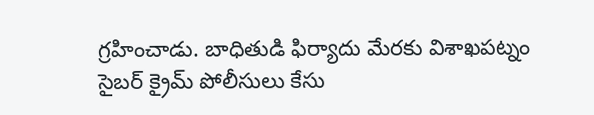గ్రహించాడు. బాధితుడి ఫిర్యాదు మేరకు విశాఖపట్నం సైబర్ క్రైమ్ పోలీసులు కేసు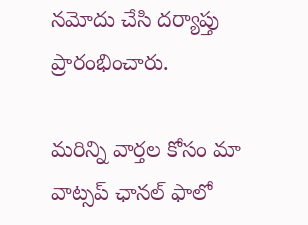నమోదు చేసి దర్యాప్తు ప్రారంభించారు.

మ‌రిన్ని వార్త‌ల కోసం మా వాట్స‌ప్ ఛాన‌ల్ ఫాలో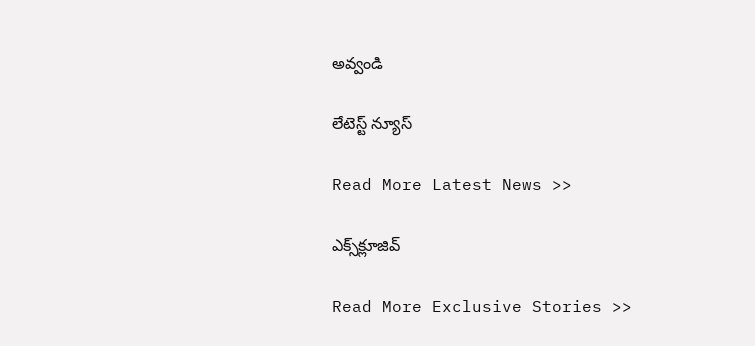అవ్వండి

లేటెస్ట్ న్యూస్‌

Read More Latest News >>

ఎక్స్‌క్లూజివ్‌

Read More Exclusive Stories >>